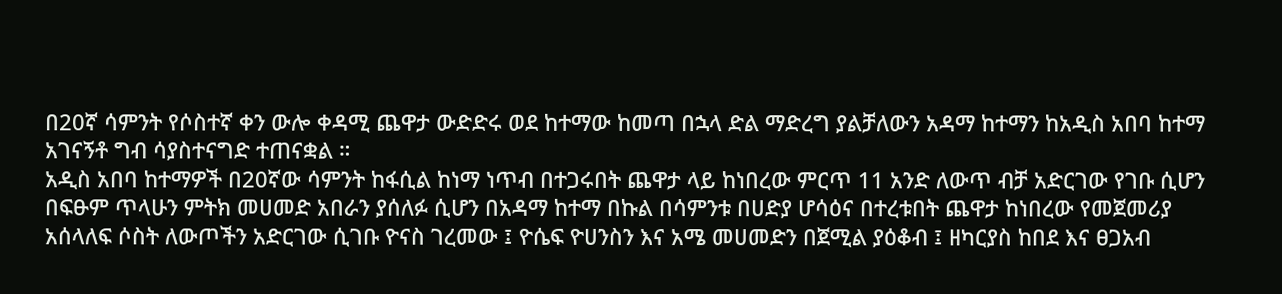በ20ኛ ሳምንት የሶስተኛ ቀን ውሎ ቀዳሚ ጨዋታ ውድድሩ ወደ ከተማው ከመጣ በኋላ ድል ማድረግ ያልቻለውን አዳማ ከተማን ከአዲስ አበባ ከተማ አገናኝቶ ግብ ሳያስተናግድ ተጠናቋል ።
አዲስ አበባ ከተማዎች በ20ኛው ሳምንት ከፋሲል ከነማ ነጥብ በተጋሩበት ጨዋታ ላይ ከነበረው ምርጥ 11 አንድ ለውጥ ብቻ አድርገው የገቡ ሲሆን በፍፁም ጥላሁን ምትክ መሀመድ አበራን ያሰለፉ ሲሆን በአዳማ ከተማ በኩል በሳምንቱ በሀድያ ሆሳዕና በተረቱበት ጨዋታ ከነበረው የመጀመሪያ አሰላለፍ ሶስት ለውጦችን አድርገው ሲገቡ ዮናስ ገረመው ፤ ዮሴፍ ዮሀንስን እና አሜ መሀመድን በጀሚል ያዕቆብ ፤ ዘካርያስ ከበደ እና ፀጋአብ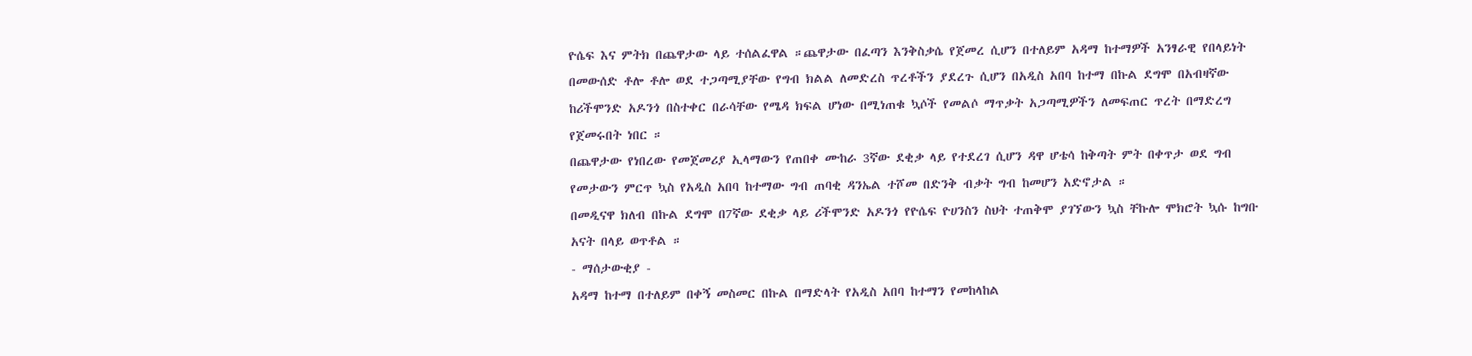ዮሴፍ እና ምትክ በጨዋታው ላይ ተሰልፈዋል ።ጨዋታው በፈጣን እንቅስቃሴ የጀመረ ሲሆን በተለይም አዳማ ከተማዎች አንፃራዊ የበላይነት በመውሰድ ቶሎ ቶሎ ወደ ተጋጣሚያቸው የግብ ክልል ለመድረስ ጥረቶችን ያደረጉ ሲሆን በአዲስ አበባ ከተማ በኩል ደግሞ በአብዛኛው ከሪችሞንድ አዶንጎ በስተቀር በራሳቸው የሜዳ ክፍል ሆነው በሚነጠቁ ኳሶች የመልሶ ማጥቃት አጋጣሚዎችን ለመፍጠር ጥረት በማድረግ የጀመሩበት ነበር ።
በጨዋታው የነበረው የመጀመሪያ ኢላማውን የጠበቀ ሙከራ 3ኛው ደቂቃ ላይ የተደረገ ሲሆን ዳዋ ሆቴሳ ከቅጣት ምት በቀጥታ ወደ ግብ የመታውን ምርጥ ኳስ የአዲስ አበባ ከተማው ግብ ጠባቂ ዳንኤል ተሾመ በድንቅ ብቃት ግብ ከመሆን አድኖታል ።
በመዲናዋ ክለብ በኩል ደግሞ በ7ኛው ደቂቃ ላይ ሪችሞንድ አዶንጎ የዮሴፍ ዮሀንስን ስህት ተጠቅሞ ያገኘውን ኳስ ቸኩሎ ሞክሮት ኳሱ ከግቡ አናት በላይ ወጥቶል ።
- ማሰታውቂያ -
አዳማ ከተማ በተለይም በቀኝ መስመር በኩል በማድላት የአዲስ አበባ ከተማን የመከላከል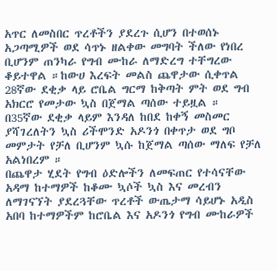አጥር ለመስበር ጥረቶችን ያደረጉ ሲሆን በተወሰኑ አጋጣሚዎች ወደ ሳጥኑ ዘልቀው መግባት ችለው የነበረ ቢሆንም ጠንካራ የግብ ሙከራ ለማድረግ ተቸግረው ቆይተዋል ።ከውሀ እረፍት መልስ ጨዋታው ሲቀጥል 28ኛው ደቂቃ ላይ ሮቤል ግርማ ከቅጣት ምት ወደ ግብ አክርሮ የመታው ኳስ በጀማል ጣሰው ተይዟል ።
በ35ኛው ደቂቃ ላይም እንዳለ ከበደ ከቀኝ መስመር ያሻገረለትን ኳስ ሪችሞንድ አዶንጎ በቀጥታ ወደ ግቦ መምታት የቻለ ቢሆንም ኳሱ ከጀማል ጣሰው ማለፍ የቻለ አልነበረም ።
በጨዋታ ሂደት የግብ ዕድሎችን ለመፍጠር የተሳናቸው አዳማ ከተማዎች ከቆሙ ኳሶች ኳስ እና መረብን ለማገናኘት ያደረጓቸው ጥረቶች ውጤታማ ሳይሆኑ አዲስ አበባ ከተማዎችም ከሮቤል እና አዶንጎ የግብ ሙከራዎች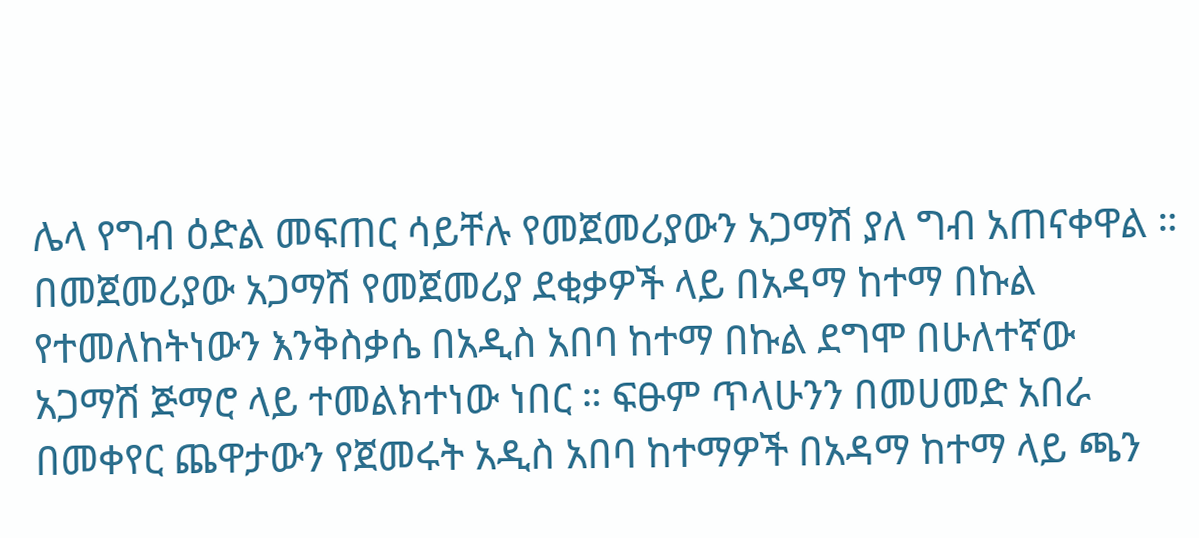ሌላ የግብ ዕድል መፍጠር ሳይቸሉ የመጀመሪያውን አጋማሽ ያለ ግብ አጠናቀዋል ።
በመጀመሪያው አጋማሽ የመጀመሪያ ደቂቃዎች ላይ በአዳማ ከተማ በኩል የተመለከትነውን እንቅስቃሴ በአዲስ አበባ ከተማ በኩል ደግሞ በሁለተኛው አጋማሽ ጅማሮ ላይ ተመልክተነው ነበር ። ፍፁም ጥላሁንን በመሀመድ አበራ በመቀየር ጨዋታውን የጀመሩት አዲስ አበባ ከተማዎች በአዳማ ከተማ ላይ ጫን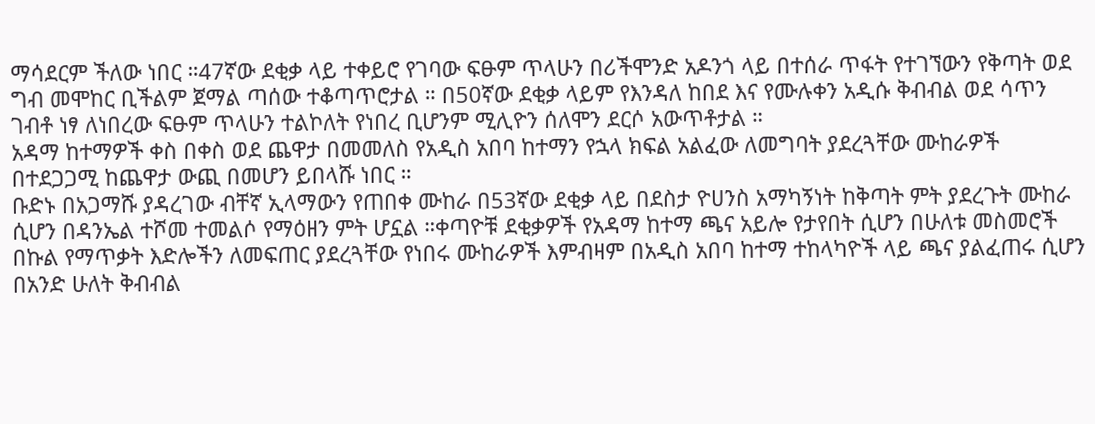ማሳደርም ችለው ነበር ።47ኛው ደቂቃ ላይ ተቀይሮ የገባው ፍፁም ጥላሁን በሪችሞንድ አዶንጎ ላይ በተሰራ ጥፋት የተገኘውን የቅጣት ወደ ግብ መሞከር ቢችልም ጀማል ጣሰው ተቆጣጥሮታል ። በ50ኛው ደቂቃ ላይም የእንዳለ ከበደ እና የሙሉቀን አዲሱ ቅብብል ወደ ሳጥን ገብቶ ነፃ ለነበረው ፍፁም ጥላሁን ተልኮለት የነበረ ቢሆንም ሚሊዮን ሰለሞን ደርሶ አውጥቶታል ።
አዳማ ከተማዎች ቀስ በቀስ ወደ ጨዋታ በመመለስ የአዲስ አበባ ከተማን የኋላ ክፍል አልፈው ለመግባት ያደረጓቸው ሙከራዎች በተደጋጋሚ ከጨዋታ ውጪ በመሆን ይበላሹ ነበር ።
ቡድኑ በአጋማሹ ያዳረገው ብቸኛ ኢላማውን የጠበቀ ሙከራ በ53ኛው ደቂቃ ላይ በደስታ ዮሀንስ አማካኝነት ከቅጣት ምት ያደረጉት ሙከራ ሲሆን በዳንኤል ተሾመ ተመልሶ የማዕዘን ምት ሆኗል ።ቀጣዮቹ ደቂቃዎች የአዳማ ከተማ ጫና አይሎ የታየበት ሲሆን በሁለቱ መስመሮች በኩል የማጥቃት እድሎችን ለመፍጠር ያደረጓቸው የነበሩ ሙከራዎች እምብዛም በአዲስ አበባ ከተማ ተከላካዮች ላይ ጫና ያልፈጠሩ ሲሆን በአንድ ሁለት ቅብብል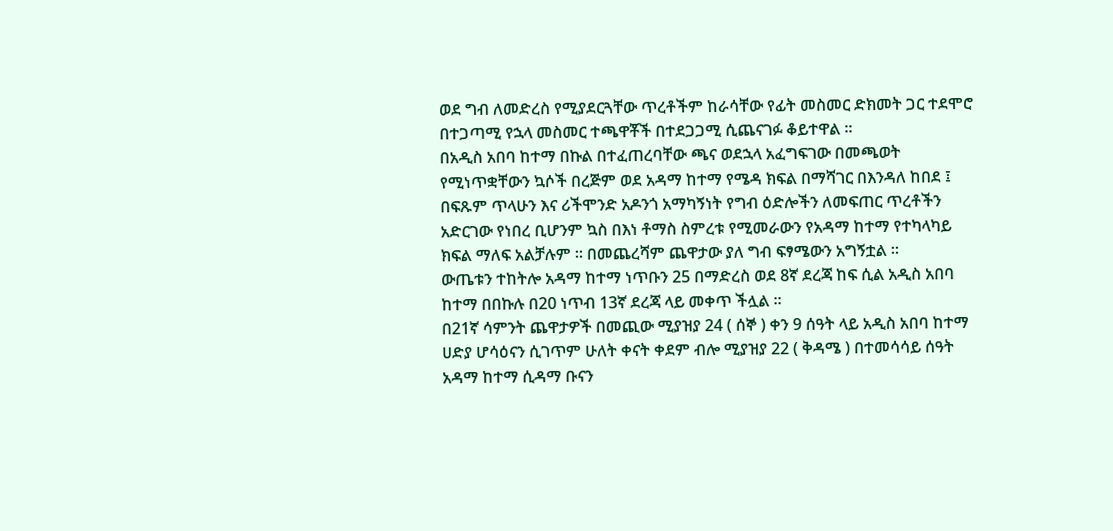ወደ ግብ ለመድረስ የሚያደርጓቸው ጥረቶችም ከራሳቸው የፊት መስመር ድክመት ጋር ተደሞሮ በተጋጣሚ የኋላ መስመር ተጫዋቾች በተደጋጋሚ ሲጨናገፉ ቆይተዋል ።
በአዲስ አበባ ከተማ በኩል በተፈጠረባቸው ጫና ወደኋላ አፈግፍገው በመጫወት የሚነጥቋቸውን ኳሶች በረጅም ወደ አዳማ ከተማ የሜዳ ክፍል በማሻገር በእንዳለ ከበደ ፤ በፍጹም ጥላሁን እና ሪችሞንድ አዶንጎ አማካኝነት የግብ ዕድሎችን ለመፍጠር ጥረቶችን አድርገው የነበረ ቢሆንም ኳስ በእነ ቶማስ ስምረቱ የሚመራውን የአዳማ ከተማ የተካላካይ ክፍል ማለፍ አልቻሉም ። በመጨረሻም ጨዋታው ያለ ግብ ፍፃሜውን አግኝቷል ።
ውጤቱን ተከትሎ አዳማ ከተማ ነጥቡን 25 በማድረስ ወደ 8ኛ ደረጃ ከፍ ሲል አዲስ አበባ ከተማ በበኩሉ በ20 ነጥብ 13ኛ ደረጃ ላይ መቀጥ ችሏል ።
በ21ኛ ሳምንት ጨዋታዎች በመጪው ሚያዝያ 24 ( ሰኞ ) ቀን 9 ሰዓት ላይ አዲስ አበባ ከተማ ሀድያ ሆሳዕናን ሲገጥም ሁለት ቀናት ቀደም ብሎ ሚያዝያ 22 ( ቅዳሜ ) በተመሳሳይ ሰዓት አዳማ ከተማ ሲዳማ ቡናን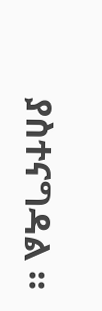ያስተናግዳል ።